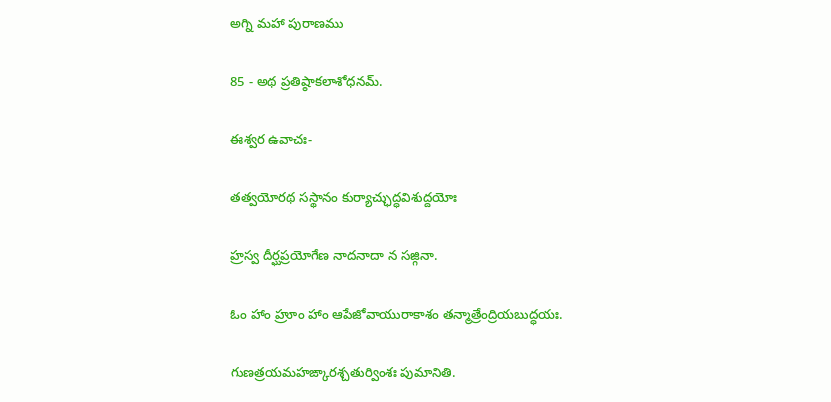అగ్ని మహా పురాణము

85 - అథ ప్రతిష్ఠాకలాశోధనమ్.

ఈశ్వర ఉవాచః-

తత్వయోరథ సస్థానం కుర్యాచ్ఛుద్ధవిశుద్దయోః

హ్రస్వ దీర్ఘప్రయోగేణ నాదనాదా న సజ్గినా.

ఓం హాం హ్రూం హాం ఆపేజోవాయురాకాశం తన్మాత్రేంద్రియబుద్ధయః.

గుణత్రయమహఙ్కారశ్చతుర్వింశః పుమానితి.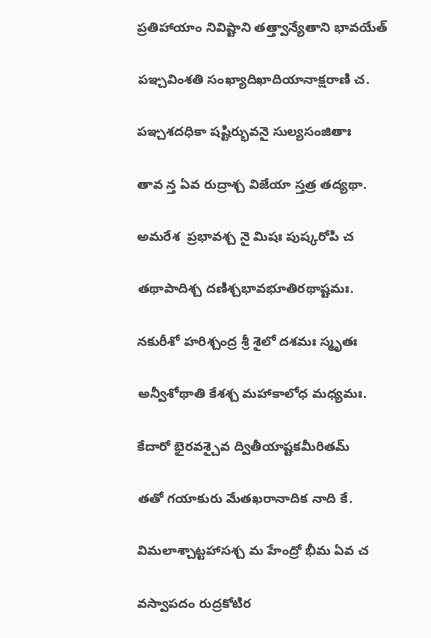ప్రతిహాయాం నివిష్టాని తత్త్వాన్యేతాని భావయేత్

పఞ్చవింశతి సంఖ్యాదిఖాదియానాక్షరాణి చ.

పఞ్చశదధికా షష్టిర్భువనై సుల్యసంజితాః

తావ న్త ఏవ రుద్రాశ్చ విజేయా స్తత్ర తద్యథా.

అమరేశ  ప్రభావశ్చ నై మిషః పుష్కరోపి చ

తథాపాదిశ్చ దణిశ్చభావభూతిరథాష్టమః.

నకురీశో హరిశ్చంద్ర శ్రీ శైలో దశమః స్మృతః

అన్వీశోథాతి కేశశ్చ మహాకాలోధ మధ్యమః.

కేదారో భైరవశ్చైవ ద్వితీయాష్టకమీరితమ్

తతో గయాకురు మేతఖరానాదిక నాది కే.

విమలాశ్చాట్టహాసశ్చ మ హేంద్రో భీమ ఏవ చ

వస్వాపదం రుద్రకోటిర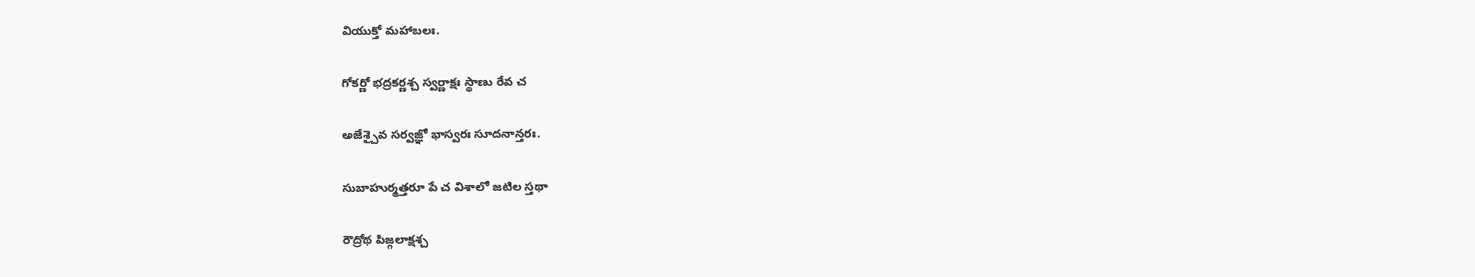వియుక్తో మహాబలః.

గోకర్ణో భద్రకర్ణశ్చ స్వర్ణాక్షః స్థాణు రేవ చ

అజేశ్చైవ సర్వజ్ఞో భాస్వరః సూదనాన్తరః.

సుబాహుర్మత్తరూ పే చ విశాలో జటిల స్తథా

రౌద్రోథ పిజ్గలాక్షశ్చ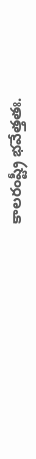కాలరంష్ట్రీ భవేత్తతః.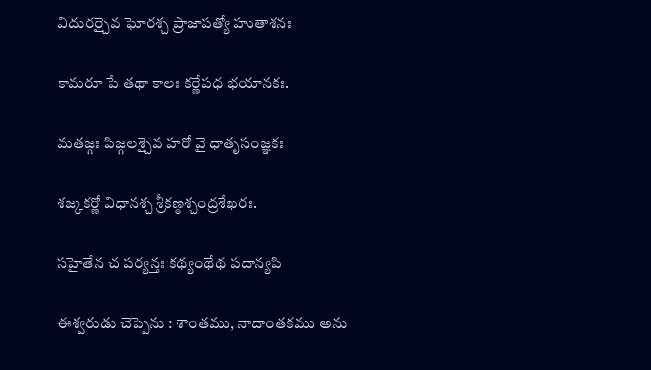విదురర్చైవ ఘోరశ్చ ప్రాజాపత్యో హుతాశనః

కామరూ పే తథా కాలః కర్ణేపధ భయానకః.

మతజ్గః పిజ్గలశ్చైవ హరో వై ధాతృసంజ్ఞకః

శజ్కకర్ణో విధానశ్చ శ్రీకణ్ఠశ్చంద్రశేఖరః.

సహైతేన చ పర్యన్తః కథ్యంథేథ పదాన్యపి

ఈశ్వరుడు చెప్పెను : శాంతము, నాదాంతకము అను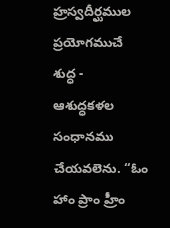హ్రస్వదీర్ఘముల ప్రయోగముచే శుద్ధ - ఆశుద్ధకళల సంధానము చేయవలెను. “ఓం హాం ప్రాం హ్రీం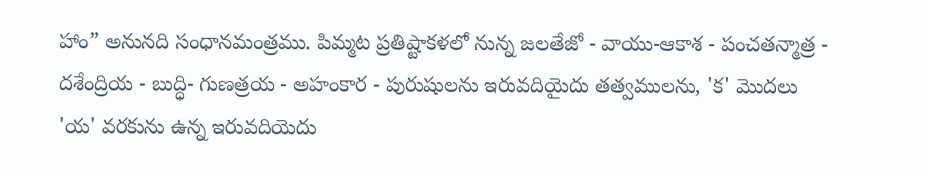హాం” అనునది సంధానమంత్రము. పిమ్మట ప్రతిష్టాకళలో నున్న జలతేజో - వాయు-ఆకాశ - పంచతన్మాత్ర - దశేంద్రియ - బుద్ధి- గుణత్రయ - అహంకార - పురుషులను ఇరువదియైదు తత్వములను, 'క' మొదలు 'య' వరకును ఉన్న ఇరువదియెదు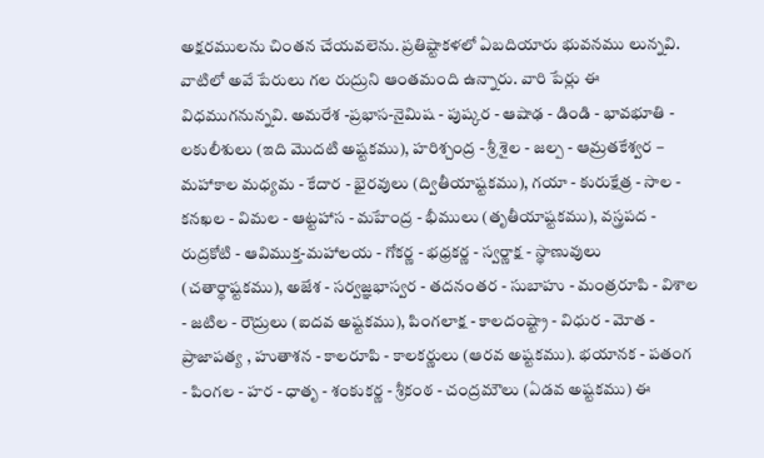అక్షరములను చింతన చేయవలెను. ప్రతిష్టాకళలో ఏబదియారు భువనము లున్నవి. వాటిలో అవే పేరులు గల రుద్రుని ఆంతమంది ఉన్నారు. వారి పేర్లు ఈ విధముగనున్నవి. అమరేశ -ప్రభాస-నైమిష - పుష్కర - ఆషాఢ - డిండి - భావభూతి - లకులీశులు (ఇది మొదటి అష్టకము), హరిశ్చంద్ర - శ్రీ శైల - జల్ప - ఆమ్రతకేశ్వర – మహాకాల మధ్యమ - కేదార - భైరవులు (ద్వితీయాష్టకము), గయా - కురుక్షేత్ర - సాల - కనఖల - విమల - ఆట్టహాస - మహేంద్ర - భీములు (తృతీయాష్టకము), వస్త్రపద - రుద్రకోటి - ఆవిముక్త-మహాలయ - గోకర్ణ - భధ్రకర్ణ - స్వర్ణాక్ష - స్థాణువులు (చతార్థాష్టకము), అజేశ - సర్వజ్ఞభాస్వర - తదనంతర - సుబాహు - మంత్రరూపి - విశాల - జటిల - రౌద్రులు (ఐదవ అష్టకము), పింగలాక్ష - కాలదంష్ట్రా - విధుర - మోత - ప్రాజాపత్య , హుతాశన - కాలరూపి - కాలకర్ణులు (ఆరవ అష్టకము). భయానక - పతంగ - పింగల - హర - ధాతృ - శంకుకర్ణ - శ్రీకంఠ - చంద్రమౌలు (ఏడవ అష్టకము) ఈ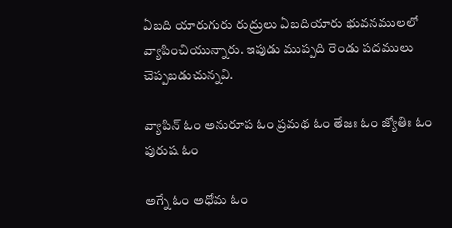ఏబది యారుగురు రుద్రులు ఏబదియారు భువనములలో వ్యాపించియున్నారు. ఇపుడు ముప్పది రెండు పదములు చెప్పబడుచున్నవి.

వ్యాపిన్ ఓం అనురూప ఓం ప్రమథ ఓం తేజః ఓం జ్యోతిః ఓం పురుష ఓం

అగ్నే ఓం అధోమ ఓం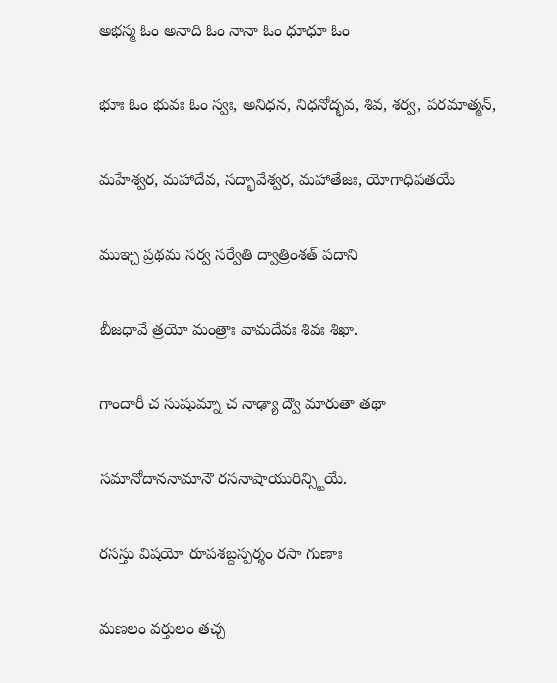అభస్మ ఓం అనాది ఓం నానా ఓం ధూధూ ఓం

భూః ఓం భువః ఓం స్వః, అనిధన, నిధనోద్భవ, శివ, శర్వ, పరమాత్మన్,

మహేశ్వర, మహాదేవ, సద్భావేశ్వర, మహాతేజః, యోగాధిపతయే

ముఞ్చ ప్రథమ సర్వ సర్వేతి ద్వాత్రింశత్ పదాని

బీజధావే త్రయో మంత్రాః వామదేవః శివః శిఖా.

గాందారీ చ సుషుమ్నా చ నాఢ్యా ద్వౌ మారుతా తథా

సమానోదాననామానౌ రసనాషాయురిన్స్టియే.

రసస్తు విషయో రూపశబ్దస్పర్శం రసా గుణాః

మణలం వర్తులం తచ్చ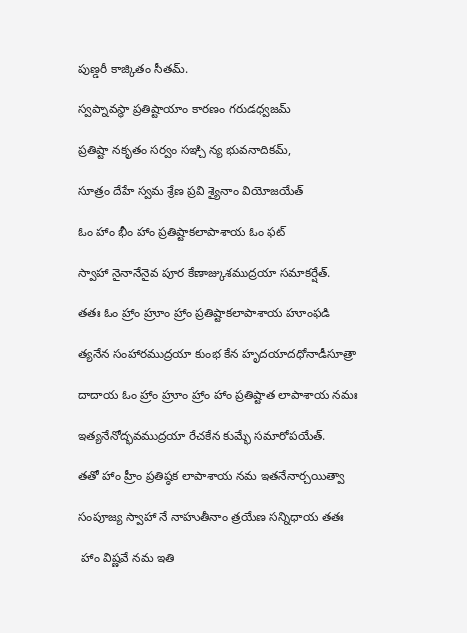పుణ్డరీ కాజ్కితం సీతమ్.

స్వప్నావస్థా ప్రతిష్టాయాం కారణం గరుడధ్వజమ్

ప్రతిష్టా నకృతం సర్వం సఞ్చి న్య భువనాదికమ్,

సూత్రం దేహే స్వమ శ్రేణ ప్రవి శ్యైనాం వియోజయేత్

ఓం హాం భీం హాం ప్రతిష్టాకలాపాశాయ ఓం ఫట్

స్వాహా నైనానేనైవ పూర కేణాజ్కుశముద్రయా సమాకర్షేత్.

తతః ఓం హ్రాం హ్రూం హ్రాం ప్రతిష్టాకలాపాశాయ హూంఫడి

త్యనేన సంహారముద్రయా కుంభ కేన హృదయాదధోనాడీసూత్రా

దాదాయ ఓం హ్రాం హ్రూం హ్రాం హాం ప్రతిష్టాత లాపాశాయ నమః

ఇత్యనేనోద్భవముద్రయా రేచకేన కుమ్భే సమారోపయేత్.

తతో హాం హ్రీం ప్రతిష్ఠక లాపాశాయ నమ ఇతనేనార్చయిత్వా

సంపూజ్య స్వాహా నే నాహుతీనాం త్రయేణ సన్నిధాయ తతః

 హాం విష్ణవే నమ ఇతి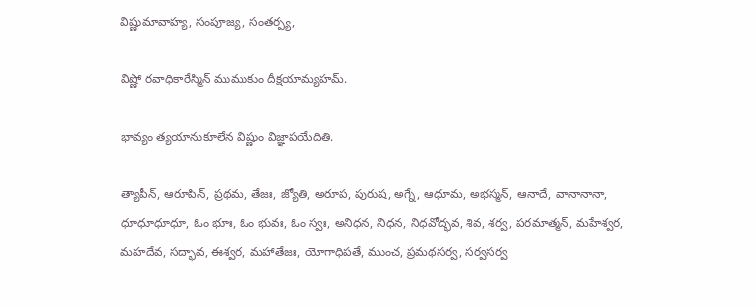విష్ణుమావాహ్య, సంపూజ్య, సంతర్ప్య,

విష్ణో రవాధికారేస్మిన్ ముముకుం దీక్షయామ్యహమ్.

భావ్యం త్యయానుకూలేన విష్ణుం విజ్ఞాపయేదితి.

త్యాపీన్, ఆరూపిన్, ప్రథమ, తేజః, జ్యోతి, అరూప, పురుష, అగ్నే, ఆధూమ, అభస్మన్, ఆనాదే, వానానానా, ధూధూధూధూ, ఓం భూః, ఓం భువః, ఓం స్వః, అనిధన, నిధన, నిధవోద్భవ, శివ, శర్వ, పరమాత్మన్, మహేశ్వర, మహదేవ, సద్భావ, ఈశ్వర, మహాతేజః, యోగాధిపతే, ముంచ, ప్రమథసర్వ, సర్వసర్వ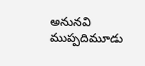అనునవి ముప్పదిమూడు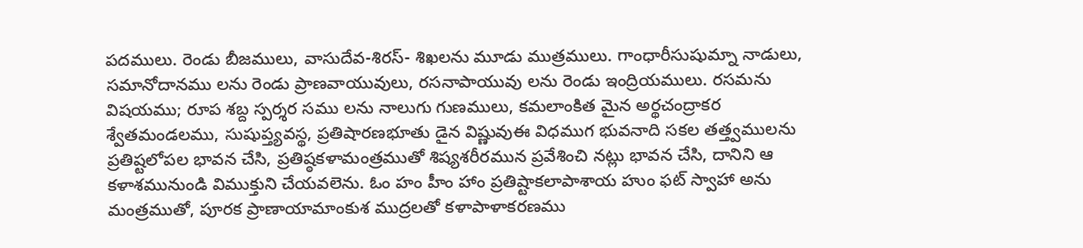పదములు. రెండు బీజములు, వాసుదేవ-శిరస్- శిఖలను మూడు ముత్రములు. గాంధారీసుషుమ్నా నాడులు, సమానోదానము లను రెండు ప్రాణవాయువులు, రసనాపాయువు లను రెండు ఇంద్రియములు. రసమను విషయము; రూప శబ్ద స్పర్శర సము లను నాలుగు గుణములు, కమలాంకిత మైన అర్థచంద్రాకర శ్వేతమండలము, సుషుప్త్యవస్థ, ప్రతిషారణభూతు డైన విష్ణువుఈ విధముగ భువనాది సకల తత్త్వములను ప్రతిష్టలోపల భావన చేసి, ప్రతిష్ఠకళామంత్రముతో శిష్యశరీరమున ప్రవేశించి నట్లు భావన చేసి, దానిని ఆ కళాశమునుండి విముక్తుని చేయవలెను. ఓం హం హీం హాం ప్రతిష్టాకలాపాశాయ హుం ఫట్ స్వాహా అను మంత్రముతో, పూరక ప్రాణాయామాంకుశ ముద్రలతో కళాపాళాకరణము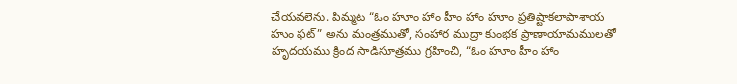చేయవలెను. పిమ్మట “ఓం హూం హాం హీం హాం హూం ప్రతిష్టాకలాపాశాయ హుం ఫట్” అను మంత్రముతో, సంహార ముద్రా కుంభక ప్రాణాయామములతో హృదయము క్రింద సాడిసూత్రము గ్రహించి, “ఓం హూం హీం హాం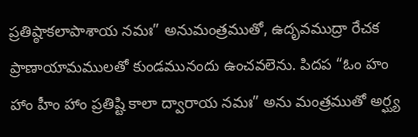ప్రతిష్ఠాకలాపాశాయ నమః” అనుమంత్రముతో, ఉదృవముద్రా రేచక ప్రాణాయామములతో కుండమునందు ఉంచవలెను. పిదప “ఓం హం హాం హీం హాం ప్రతిష్టి కాలా ద్వారాయ నమః” అను మంత్రముతో అర్ఘ్య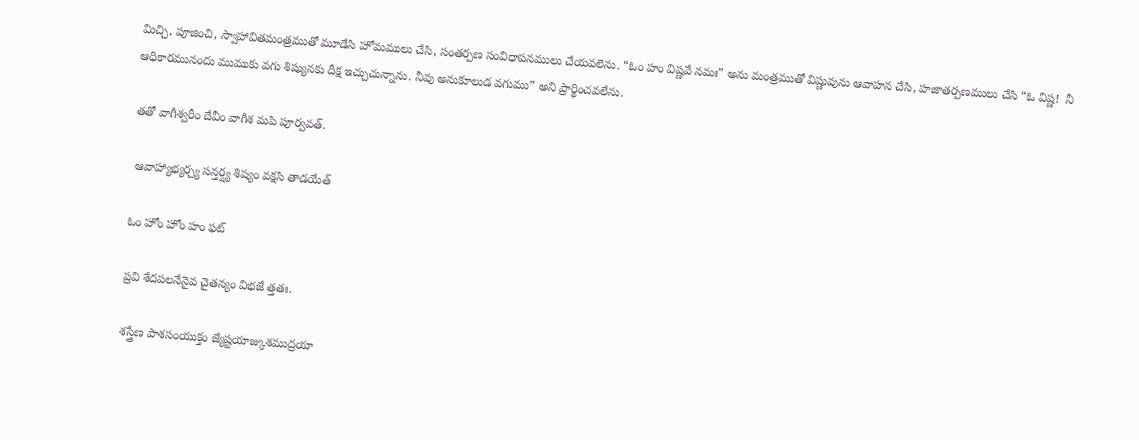మిచ్చి, పూజించి, స్వాహావితమంత్రముతో మూడేసి హోమములు చేసి, సంతర్పణ సంవిధాపనములు చేయవలెను. “ఓం హం విష్ణవే నమః” అను మంత్రముతో విష్ణువును ఆవాహన చేసి, హజాతర్పణములు చేసి “ఓ విష్ణ!  నీ ఆధికారమునందు ముముకు వగు శిష్యునకు దీక్ష ఇచ్చుచున్నాను. నీవు అనుకూలుడ వగుము” అని ప్రార్థించవలేను.

తతో వాగీశ్వరీం దేవీం వాగీశ మపి పూర్వవత్.

 ఆవాహ్యాభ్యర్చ్య సన్తర్ష్య శిష్యం వక్షసి తాడయేత్

ఓం హోం హోం హం ఫట్

ప్రవి శేదపలనేనైవ చైతన్యం విభజే త్తతః.

శస్త్రేణ పాశసంయుక్తం జ్యేష్టయాజ్కుశముద్రయా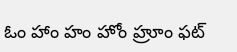ఓం హాం హం హోం హ్రూం ఫట్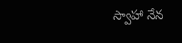స్వాహా నేన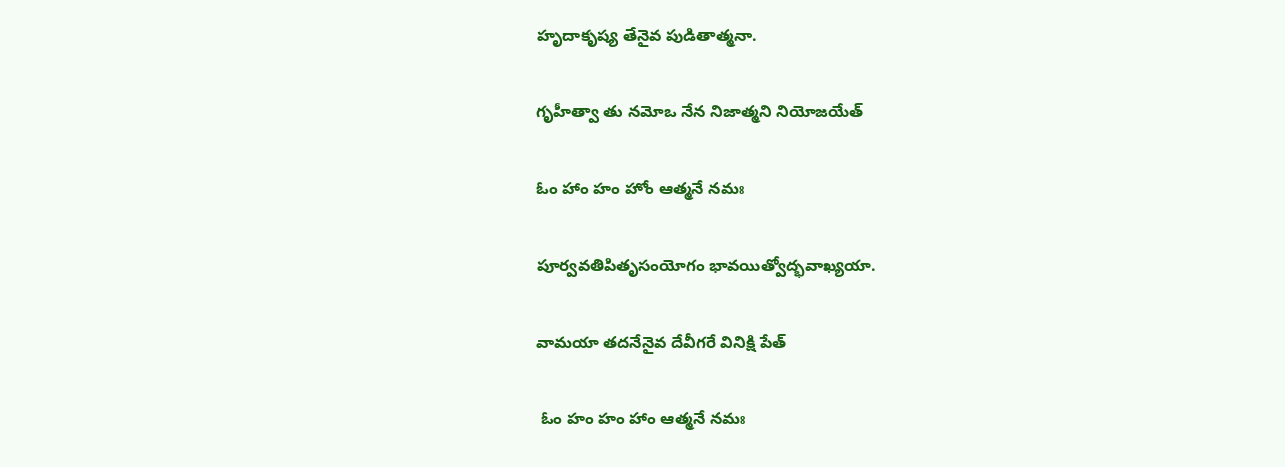హృదాకృష్య తేనైవ పుడితాత్మనా.

గృహీత్వా తు నమోఒ నేన నిజాత్మని నియోజయేత్

ఓం హాం హం హోం ఆత్మనే నమః

పూర్వవతిపితృసంయోగం భావయిత్వోద్భవాఖ్యయా.

వామయా తదనేనైవ దేవీగరే వినిక్షి పేత్

 ఓం హం హం హాం ఆత్మనే నమః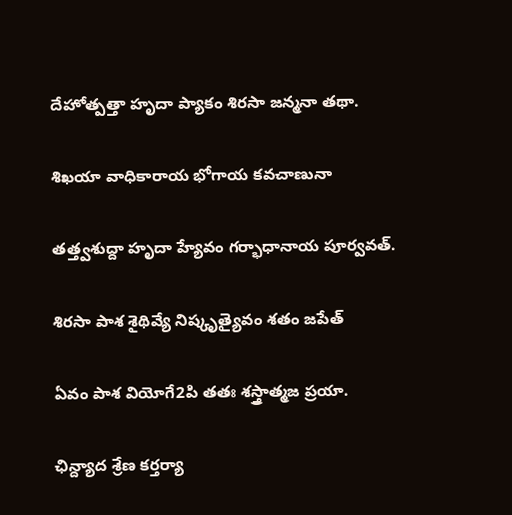దేహోత్పత్తా హృదా ప్యాకం శిరసా జన్మనా తథా.

శిఖయా వాధికారాయ భోగాయ కవచాణునా

తత్త్వశుద్దా హృదా హ్యేవం గర్భాధానాయ పూర్వవత్.

శిరసా పాశ శైథివ్యే నిష్కృత్యైవం శతం జపేత్

ఏవం పాశ వియోగే2పి తతః శస్త్రాత్మజ ప్రయా.

ఛిన్ద్యాద శ్రేణ కర్తర్యా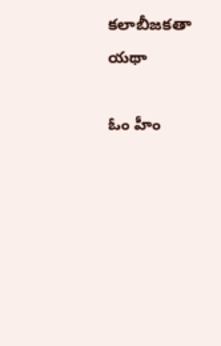కలాబీజకతా యథా

ఓం హీం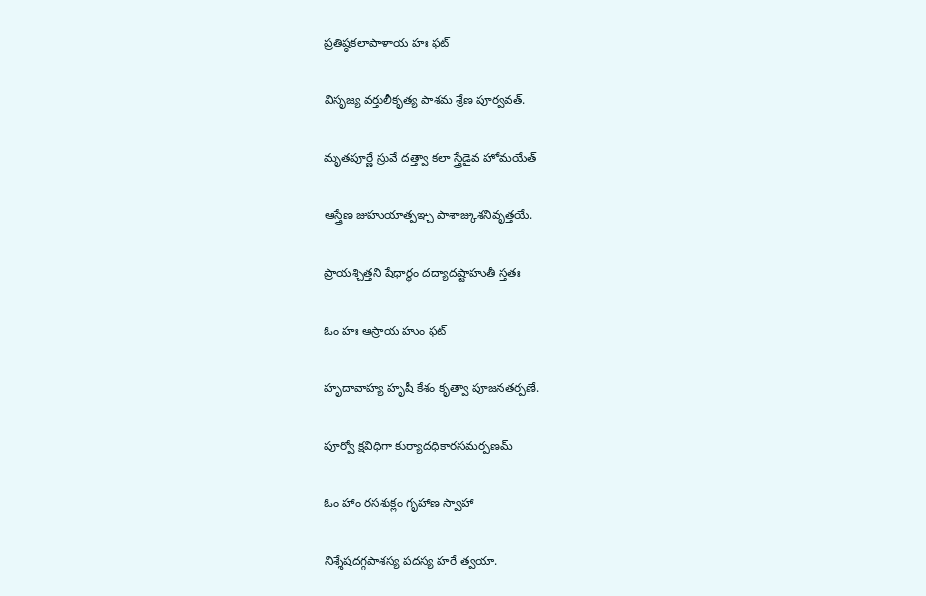ప్రతిష్ఠకలాపాళాయ హః ఫట్

విసృజ్య వర్తులీకృత్య పాశమ శ్రేణ పూర్వవత్.

మృతపూర్ణే స్రువే దత్త్వా కలా స్త్రేడైవ హోమయేత్

ఆస్త్రేణ జుహుయాత్పఞ్చ పాశాజ్కుశనివృత్తయే.

ప్రాయశ్చిత్తని షేధార్థం దద్యాదష్టాహుతీ స్తతః

ఓం హః ఆస్రాయ హుం ఫట్

హృదావాహ్య హృషీ కేశం కృత్వా పూజనతర్పణే.

పూర్వో క్షవిధిగా కుర్యాదధికారసమర్పణమ్

ఓం హాం రసశుక్లం గృహాణ స్వాహా

నిశ్శేషదగ్గపాశస్య పదస్య హరే త్వయా.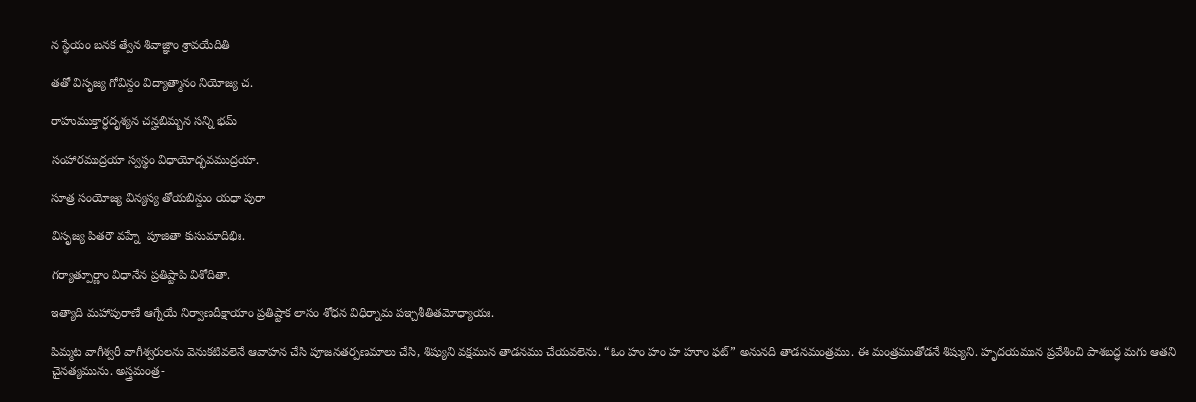న స్థేయం బనక త్వేన శివాజ్ఞాం శ్రావయేదితి

తతో విసృజ్య గోవిన్దం విద్యాత్మానం నియోజ్య చ.

రాహుముక్తార్ధదృశ్యన చన్హబిమ్బన సన్ని భమ్

సంహారముద్రయా స్వస్థం విధాయోద్భవముద్రయా.

సూత్ర సంయోజ్య విన్యస్య తోయబిన్దుం యధా పురా

విసృజ్య పితరౌ వహ్నే  పూజితా కుసుమాదిభిః.

గర్యాత్పూర్ణాం విధానేన ప్రతిష్టాపి విశోదితా.

ఇత్యాది మహాపురాణే ఆగ్నేయే నిర్వాణదీక్షాయాం ప్రతిష్టాక లాసం శోధన విధిర్నామ పఞ్చశీతితమోధ్యాయః.

పిమ్మట వాగీశ్వరీ వాగీశ్వరులను వెనుకటివలెనే ఆవాహన చేసి పూజనతర్పణమాలు చేసి, శిష్యుని వక్షమున తాడనము చేయవలెను. “ఓం హం హం హ హూం ఫట్” అనునది తాడనమంత్రము. ఈ మంత్రముతోడనే శిష్యుని. హృదయమున ప్రవేశించి పాశబద్ధ మగు ఆతని చైనత్యమును. అస్త్రమంత్ర-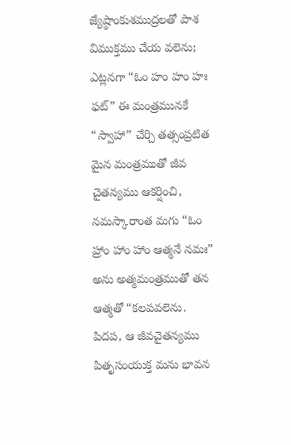జ్యేష్ఠాంకుశముద్రలతో పాశ విముక్తము చేయ వలెను; ఎట్లనగా “ఓం హం హం హః ఫట్” ఈ మంత్రమునకే “స్వాహా” చేర్చి తత్సంప్రటిత మైన మంత్రముతో జీవ చైతన్యము ఆకర్షించి, నమస్కారాంత మగు “ఓం హ్రాం హాం హాం ఆత్మనే నమః” అను అత్మమంత్రముతో తన ఆత్మతో “కలపవలెను. పిదప, ఆ జీవచైతన్యము పితృసంయుక్త మను భావన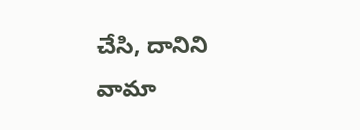చేసి, దానిని వామా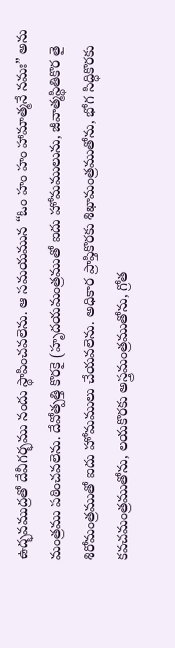ఉద్భవముద్రతో దేవీగర్భము నందు స్థాపించవలెను. ఆ సమయమున “ఓం హం హం హామాత్మనే నమః” అను మంత్రము పఠించవలెను. దేవోత్పత్తి కొరకై (హృదయమంత్రముతో ఐదు హోమములును, జీవాత్మస్థితికొర తై శిరోమంత్రముతో ఐదు హోమములు చేయవలెను. అధికార ప్రాప్తికొరకు శిఖామంత్రముతోను, భోగ సిద్ధికొరకు కవచమంత్రముతోను, లయకొరకు అస్త్రమంత్రముతోను, గ్రోత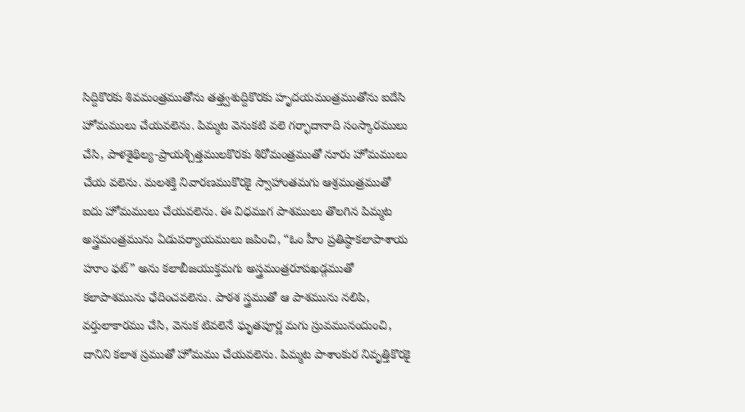సిద్దికొరకు శివమంత్రముతోను తత్త్వశుద్దికొరకు హృదయమంత్రముతోను ఐదేసి హోమములు చేయవలెను. పిమ్మట వెనుకటి వలె గర్భాదానాది సంస్కారములు చేసి, పాళశైథిల్య-ప్రాయశ్చిత్తములకొరకు శిరోమంత్రముతో నూరు హోమములు చేయ వలెను. మలశక్తి నివారణముకొరకై స్వాహాంతమగు ఆశ్రమంత్రముతో ఐదు హోమములు చేయవలెను. ఈ విధముగ పాశములు తొలగిన పిమ్మట అస్త్రమంత్రమును ఏడుపర్యాయములు జపించి, “ఓం హీం ప్రతిష్ఠాకలాపాశాయ హూం ఫట్” అను కలాబీజయుక్తమగు అస్త్రమంత్రరూపఖడ్గముతో కలాపాశమును ఛేదించవలెను. పాఠశ స్త్రముతో ఆ పాశమును నలిపి, వర్తులాకారము చేసి, వెనుక టివలెనే ఘృతపూర్ణ మగు స్రువమునందుంచి, దానిని కలాశ స్రముతో హోమము చేయవలెను. పిమ్మట పాశాంకుర నివృత్తికొరకై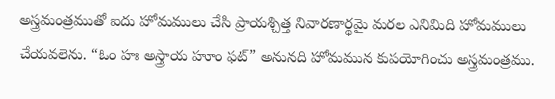అస్త్రమంత్రముతో ఐదు హోమములు చేసి ప్రాయశ్చిత్త నివారణార్థమై మరల ఎనిమిది హోమములు చేయవలెను. “ఓం హః అస్త్రాయ హూం ఫట్” అనునది హోమమున కుపయోగించు అస్త్రమంత్రము.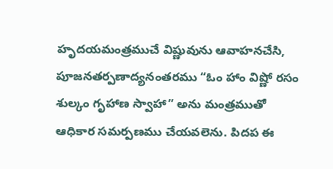హృదయమంత్రముచే విష్ణువును ఆవాహనచేసి, పూజనతర్పణాద్యనంతరము “ఓం హాం విష్ణో రసం శుల్కం గృహాణ స్వాహా” అను మంత్రముతో ఆధికార సమర్పణము చేయవలెను. పిదప ఈ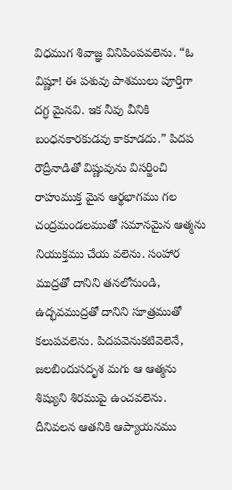విధముగ శివాజ్ఞ వినిపింపవలెను. “ఓ విష్ణూ! ఈ పశువు పాశములు పూర్తిగా దగ్ధ మైనవి. ఇక నీవు వీనికి బంధనకారకుడవు కాకూడదు.” పిదప రౌద్రీనాడితో విష్ణువును విసర్జించి రాహుముక్త మైన ఆర్థభాగము గల చంద్రమండలముతో సమానమైన ఆత్మను నియుక్తము చేయ వలెను. సంహార ముద్రతో దానిని తనలోనుండి, ఉద్భవముద్రతో దానిని సూత్రముతో కలుపవలెను. పిదపవెనుకటివెలెనే, జలబిందుసదృశ మగు ఆ ఆత్మను శిష్యుని శిరముపై ఉంచవలెను. దీనివలన ఆతనికి ఆప్యాయనము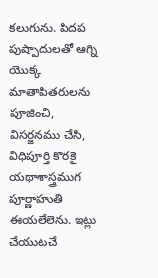కలుగును. పిదప పుష్పాదులతో ఆగ్ని యొక్క మాతాపితరులను పూజించి, విసర్జనము చేసి, విధిపూర్తి కొరకై యథాశాస్త్రముగ పూర్ణాహుతి ఈయలేలెను. ఇట్లు చేయుటచే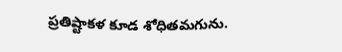ప్రతిష్టాకళ కూడ శోధితమగును.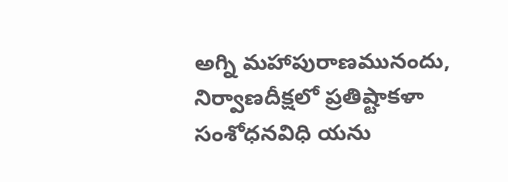అగ్ని మహాపురాణమునందు, నిర్వాణదీక్షలో ప్రతిష్టాకళా సంశోధనవిధి యను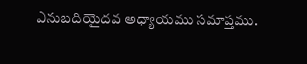ఎనుబదియైదవ అధ్యాయము సమాప్తము.